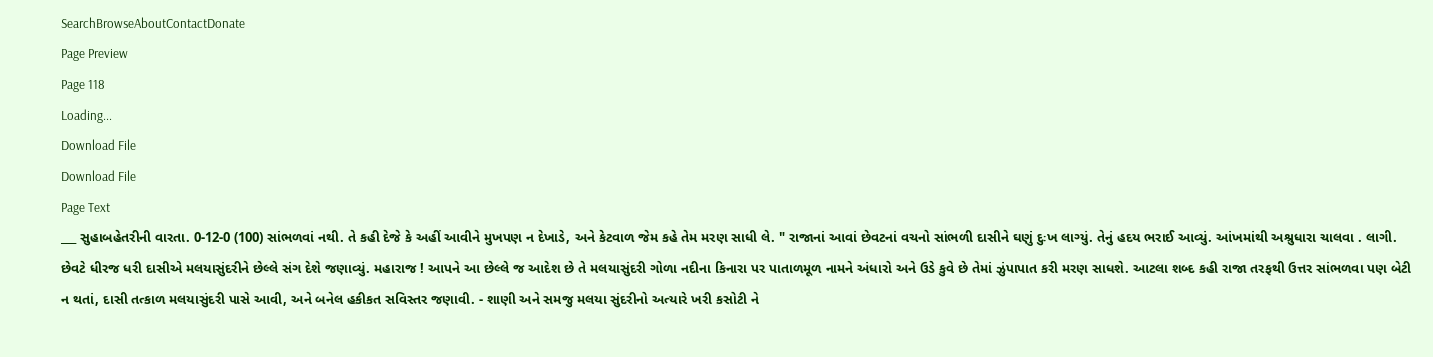SearchBrowseAboutContactDonate
Page Preview
Page 118
Loading...
Download File
Download File
Page Text
___ સુહાબહેતરીની વારતા. 0-12-0 (100) સાંભળવાં નથી. તે કહી દેજે કે અહીં આવીને મુખપણ ન દેખાડે, અને કેટવાળ જેમ કહે તેમ મરણ સાધી લે. " રાજાનાં આવાં છેવટનાં વચનો સાંભળી દાસીને ઘણું દુઃખ લાગ્યું. તેનું હદય ભરાઈ આવ્યું. આંખમાંથી અશ્રુધારા ચાલવા . લાગી. છેવટે ધીરજ ધરી દાસીએ મલયાસુંદરીને છેલ્લે સંગ દેશે જણાવ્યું. મહારાજ ! આપને આ છેલ્લે જ આદેશ છે તે મલયાસુંદરી ગોળા નદીના કિનારા પર પાતાળમૂળ નામને અંધારો અને ઉડે કુવે છે તેમાં ઝુંપાપાત કરી મરણ સાધશે. આટલા શબ્દ કહી રાજા તરફથી ઉત્તર સાંભળવા પણ બેટી ન થતાં, દાસી તત્કાળ મલયાસુંદરી પાસે આવી, અને બનેલ હકીકત સવિસ્તર જણાવી. - શાણી અને સમજુ મલયા સુંદરીનો અત્યારે ખરી કસોટી ને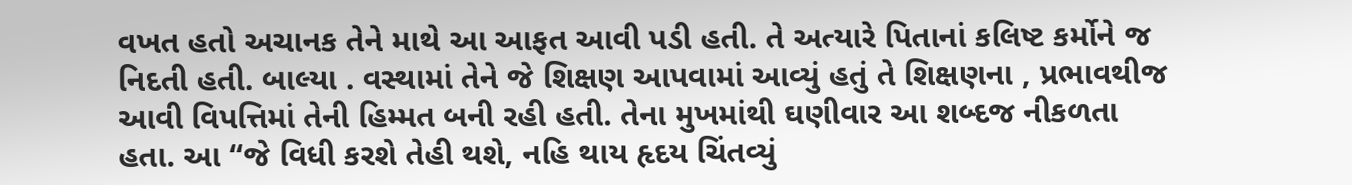વખત હતો અચાનક તેને માથે આ આફત આવી પડી હતી. તે અત્યારે પિતાનાં કલિષ્ટ કર્મોને જ નિદતી હતી. બાલ્યા . વસ્થામાં તેને જે શિક્ષણ આપવામાં આવ્યું હતું તે શિક્ષણના , પ્રભાવથીજ આવી વિપત્તિમાં તેની હિમ્મત બની રહી હતી. તેના મુખમાંથી ઘણીવાર આ શબ્દજ નીકળતા હતા. આ “જે વિધી કરશે તેહી થશે, નહિ થાય હૃદય ચિંતવ્યું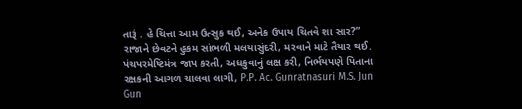તારૂં . હે ચિત્તા આમ ઉત્સુક થઈ, અનેક ઉપાય ચિતવે શા સાર?” રાજાને છેવટને હુકમ સાંભળી મલયાસુંદરી, મરવાને માટે તૈયાર થઈ. પંચપરમેષ્ટિમંત્ર જાપ કરતી, અધકુવાનું લક્ષ કરી, નિર્ભયપણે પિતાના રક્ષકની આગળ ચાલવા લાગી, P.P. Ac. Gunratnasuri M.S. Jun Gun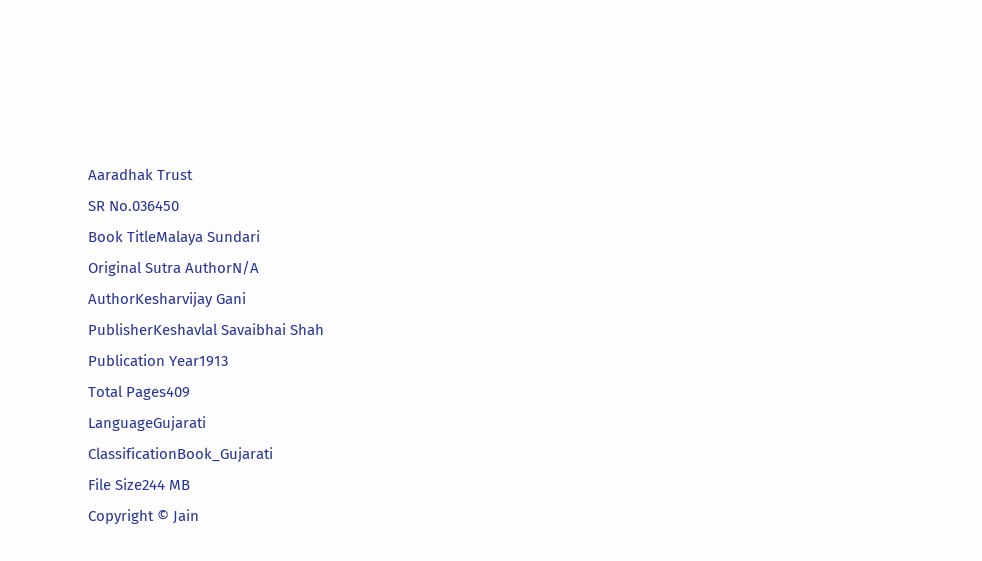Aaradhak Trust
SR No.036450
Book TitleMalaya Sundari
Original Sutra AuthorN/A
AuthorKesharvijay Gani
PublisherKeshavlal Savaibhai Shah
Publication Year1913
Total Pages409
LanguageGujarati
ClassificationBook_Gujarati
File Size244 MB
Copyright © Jain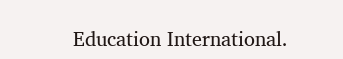Education International.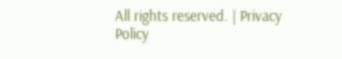All rights reserved. | Privacy Policy